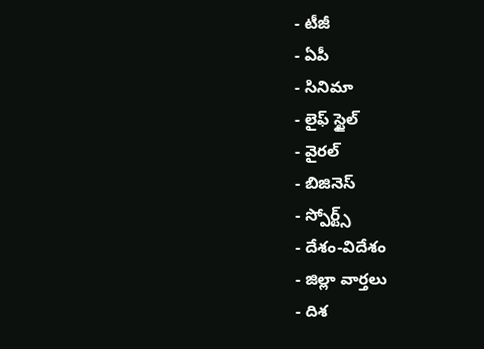- టీజీ
- ఏపీ
- సినిమా
- లైఫ్ స్టైల్
- వైరల్
- బిజినెస్
- స్పోర్ట్స్
- దేశం-విదేశం
- జిల్లా వార్తలు
- దిశ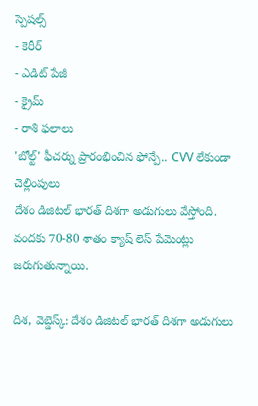స్పెషల్స్
- కెరీర్
- ఎడిట్ పేజీ
- క్రైమ్
- రాశి ఫలాలు
'బోల్ట్' ఫీచర్ను ప్రారంభించిన ఫోన్పే.. CVV లేకుండా చెల్లింపులు
దేశం డిజిటల్ భారత్ దిశగా అడుగులు వేస్తోంది. వందకు 70-80 శాతం క్యాష్ లెస్ పేమెంట్లు జరుగుతున్నాయి.

దిశ, వెబ్డెస్క్: దేశం డిజిటల్ భారత్ దిశగా అడుగులు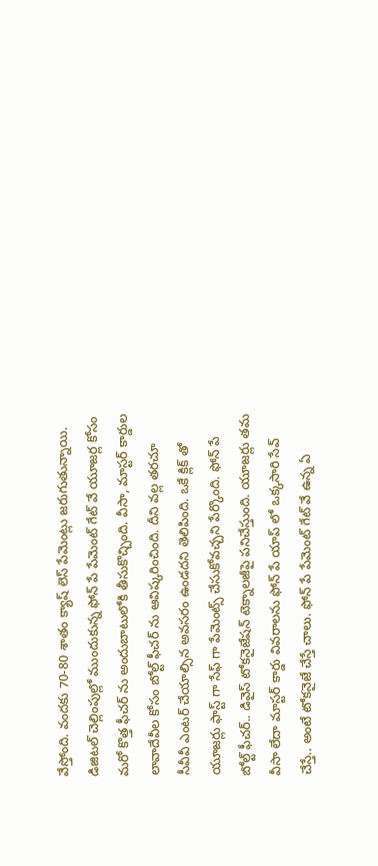వేస్తోంది. వందకు 70-80 శాతం క్యాష్ లెస్ పేమెంట్లు జరుగుతున్నాయి. డిజిటల్ చెల్లింపుల్లో ముందుకున్న ఫోన్ పే పేమెంట్ గేట్ వే యూజర్ల కోసం మరో కొత్త ఫీచర్ ను అందుబాటులోకి తీసుకొచ్చింది. వీసా, మాస్టర్ కార్డుల లావాదేవీల కోసం బోల్ట్ ఫీచర్ ను ఆవిష్కరించింది. దీని వల్ల తరచూ సీవీవీ ఎంటర్ చేయాల్సిన అవసరం ఉండదని తెలిపింది. ఒకే క్లిక్ తో యూజర్లు ఫాస్ట్ గా సేఫ్ గా పేమెంట్స్ చేసుకోవచ్చని పేర్కొంది. ఫోన్ పే బోల్ట్ ఫీచర్.. డివైస్ టోకనైజేషన్ టెక్నాలజీపై పనిచేస్తుంది. యూజర్లు తమ వీసా లేదా మాస్టర్ కార్డు వివరాలను ఫోన్ పే యాప్ లో ఒక్కసారి సేవ్ చేస్తే.. అంటే టోకనైజే చేస్తే చాలు. ఫోన్ పే పేమెంట్ గేట్ వే ఉన్న ఏ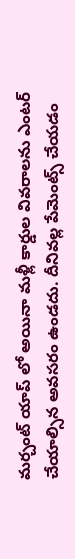మర్చంట్ యాప్ లో అయినా మళ్లీ కార్డుల వివరాలను ఎంటర్ చేయాల్సిన అవసరం ఉండదు. దీనివల్ల పేమెంట్స్ చేయడం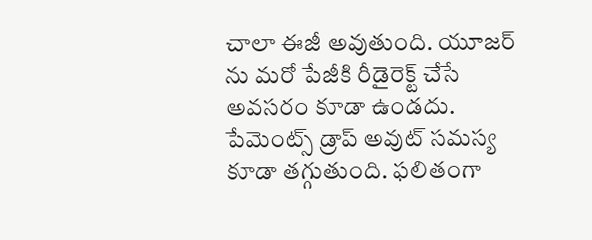చాలా ఈజీ అవుతుంది. యూజర్ ను మరో పేజీకి రీడైరెక్ట్ చేసే అవసరం కూడా ఉండదు. పేమెంట్స్ డ్రాప్ అవుట్ సమస్య కూడా తగ్గుతుంది. ఫలితంగా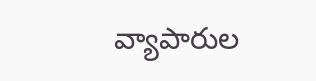వ్యాపారుల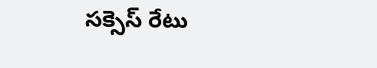సక్సెస్ రేటు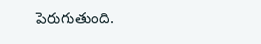పెరుగుతుంది.